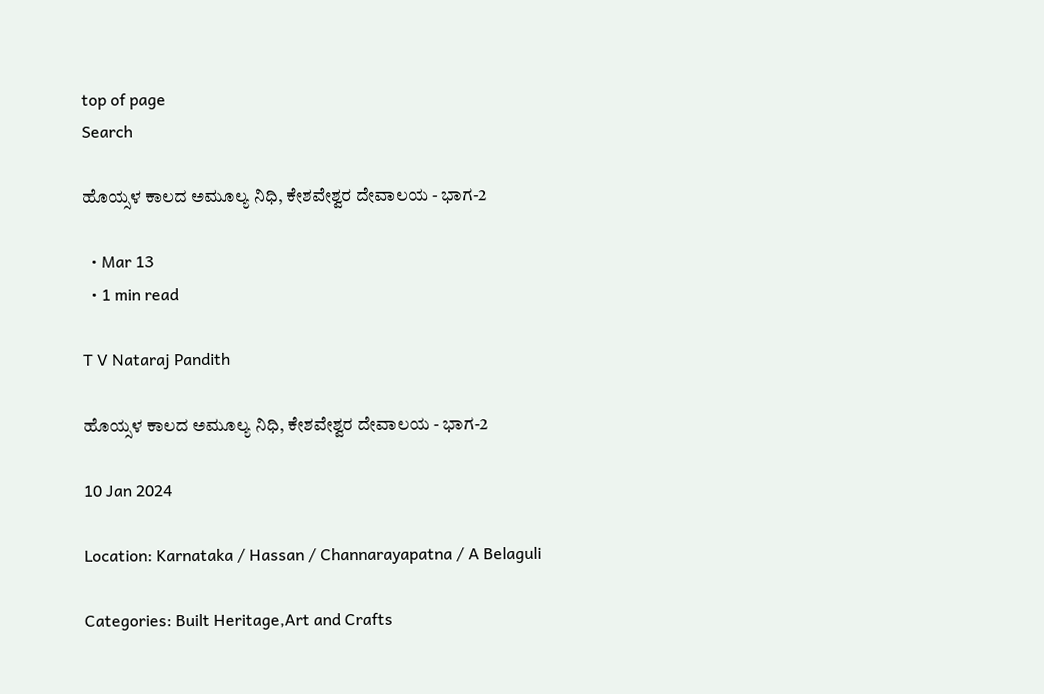top of page
Search

ಹೊಯ್ಸಳ ಕಾಲದ ಅಮೂಲ್ಯ ನಿಧಿ, ಕೇಶವೇಶ್ವರ ದೇವಾಲಯ - ಭಾಗ-2

  • Mar 13
  • 1 min read

T V Nataraj Pandith

ಹೊಯ್ಸಳ ಕಾಲದ ಅಮೂಲ್ಯ ನಿಧಿ, ಕೇಶವೇಶ್ವರ ದೇವಾಲಯ - ಭಾಗ-2

10 Jan 2024

Location: Karnataka / Hassan / Channarayapatna / A Belaguli

Categories: Built Heritage,Art and Crafts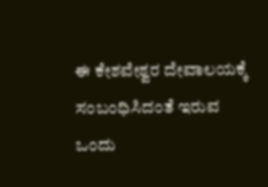ಈ ಕೇಶವೇಶ್ವರ ದೇವಾಲಯಕ್ಕೆ ಸಂಬಂಧಿಸಿದಂತೆ ಇರುವ ಒಂದು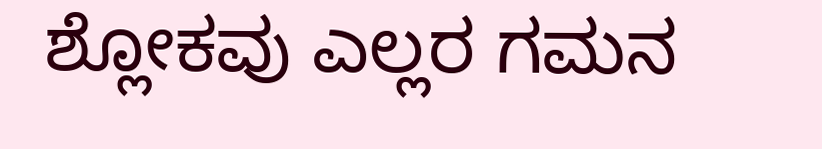ಶ್ಲೋಕವು ಎಲ್ಲರ ಗಮನ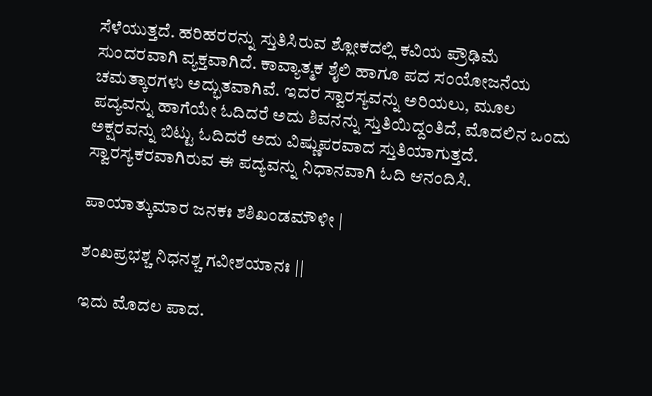ಸೆಳೆಯುತ್ತದೆ. ಹರಿಹರರನ್ನು ಸ್ತುತಿಸಿರುವ ಶ್ಲೋಕದಲ್ಲಿ ಕವಿಯ ಪ್ರೌಢಿಮೆ ಸುಂದರವಾಗಿ ವ್ಯಕ್ತವಾಗಿದೆ. ಕಾವ್ಯಾತ್ಮಕ ಶೈಲಿ ಹಾಗೂ ಪದ ಸಂಯೋಜನೆಯ ಚಮತ್ಕಾರಗಳು ಅದ್ಭುತವಾಗಿವೆ. ಇದರ ಸ್ವಾರಸ್ಯವನ್ನು ಅರಿಯಲು, ಮೂಲ ಪದ್ಯವನ್ನು ಹಾಗೆಯೇ ಓದಿದರೆ ಅದು ಶಿವನನ್ನು ಸ್ತುತಿಯಿದ್ದಂತಿದೆ, ಮೊದಲಿನ ಒಂದು ಅಕ್ಷರವನ್ನು ಬಿಟ್ಟು ಓದಿದರೆ ಅದು ವಿಷ್ಣುಪರವಾದ ಸ್ತುತಿಯಾಗುತ್ತದೆ. ಸ್ವಾರಸ್ಯಕರವಾಗಿರುವ ಈ ಪದ್ಯವನ್ನು ನಿಧಾನವಾಗಿ ಓದಿ ಆನಂದಿಸಿ.

ಪಾಯಾತ್ಕುಮಾರ ಜನಕಃ ಶಶಿಖಂಡಮೌಳೀ |

ಶಂಖಪ್ರಭಶ್ಚ ನಿಧನಶ್ಚ ಗವೀಶಯಾನಃ ||

ಇದು ಮೊದಲ ಪಾದ.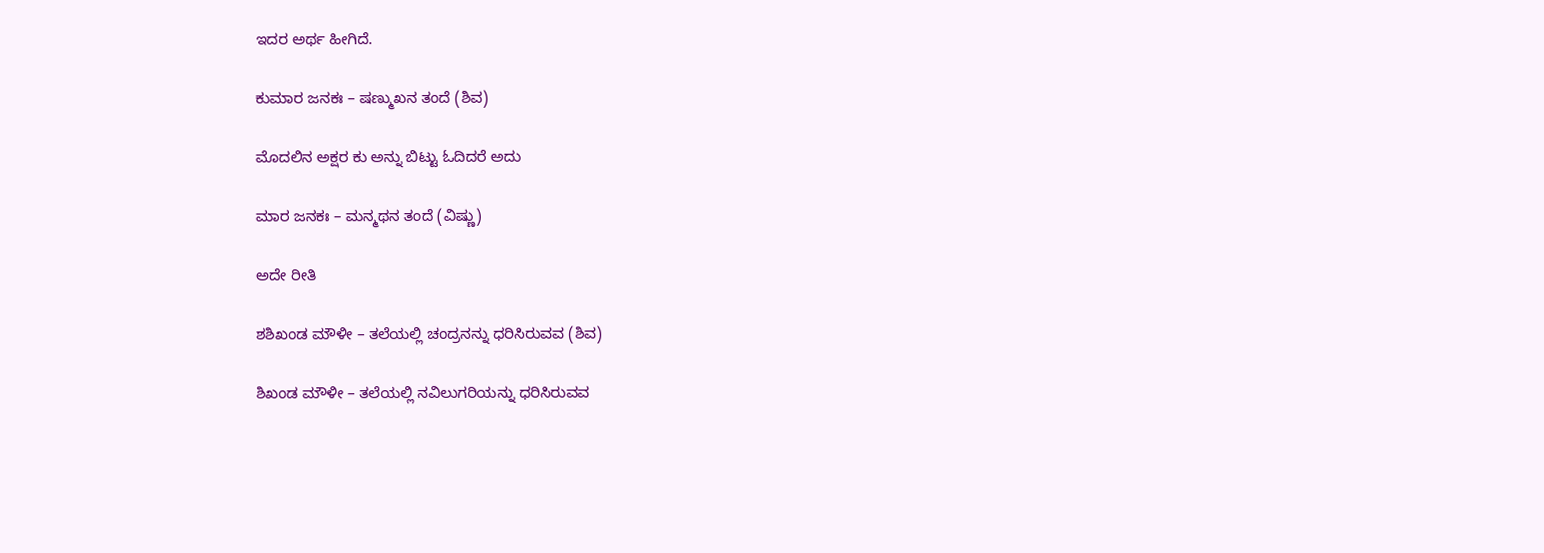ಇದರ ಅರ್ಥ ಹೀಗಿದೆ.

ಕುಮಾರ ಜನಕಃ – ಷಣ್ಮುಖನ ತಂದೆ (ಶಿವ)

ಮೊದಲಿನ ಅಕ್ಷರ ಕು ಅನ್ನು ಬಿಟ್ಟು ಓದಿದರೆ ಅದು

ಮಾರ ಜನಕಃ – ಮನ್ಮಥನ ತಂದೆ (ವಿಷ್ಣು)

ಅದೇ ರೀತಿ

ಶಶಿಖಂಡ ಮೌಳೀ – ತಲೆಯಲ್ಲಿ ಚಂದ್ರನನ್ನು ಧರಿಸಿರುವವ (ಶಿವ)

ಶಿಖಂಡ ಮೌಳೀ – ತಲೆಯಲ್ಲಿ ನವಿಲುಗರಿಯನ್ನು ಧರಿಸಿರುವವ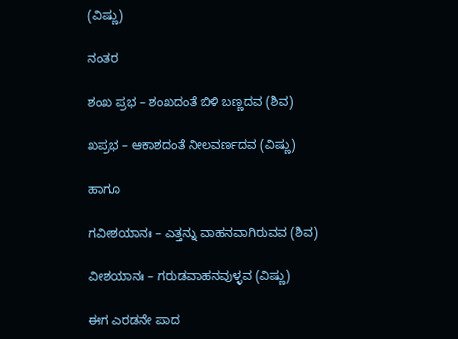(ವಿಷ್ಣು)

ನಂತರ

ಶಂಖ ಪ್ರಭ – ಶಂಖದಂತೆ ಬಿಳಿ ಬಣ್ಣದವ (ಶಿವ)

ಖಪ್ರಭ – ಆಕಾಶದಂತೆ ನೀಲವರ್ಣದವ (ವಿಷ್ಣು)

ಹಾಗೂ

ಗವೀಶಯಾನಃ – ಎತ್ತನ್ನು ವಾಹನವಾಗಿರುವವ (ಶಿವ)

ವೀಶಯಾನಃ – ಗರುಡವಾಹನವುಳ್ಳವ (ವಿಷ್ಣು)

ಈಗ ಎರಡನೇ ಪಾದ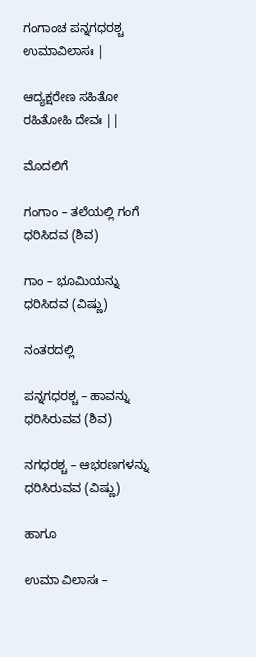ಗಂಗಾಂಚ ಪನ್ನಗಧರಶ್ಚ ಉಮಾವಿಲಾಸಃ |

ಆದ್ಯಕ್ಷರೇಣ ಸಹಿತೋ ರಹಿತೋಹಿ ದೇವಃ ||

ಮೊದಲಿಗೆ

ಗಂಗಾಂ – ತಲೆಯಲ್ಲಿ ಗಂಗೆ ಧರಿಸಿದವ (ಶಿವ)

ಗಾಂ – ಭೂಮಿಯನ್ನು ಧರಿಸಿದವ (ವಿಷ್ಣು)

ನಂತರದಲ್ಲಿ

ಪನ್ನಗಧರಶ್ಚ – ಹಾವನ್ನು ಧರಿಸಿರುವವ (ಶಿವ)

ನಗಧರಶ್ಚ – ಆಭರಣಗಳನ್ನು ಧರಿಸಿರುವವ (ವಿಷ್ಣು)

ಹಾಗೂ

ಉಮಾ ವಿಲಾಸಃ –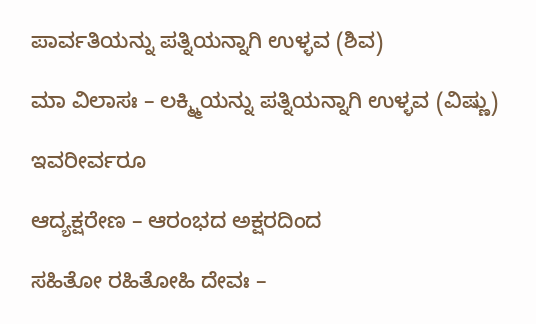ಪಾರ್ವತಿಯನ್ನು ಪತ್ನಿಯನ್ನಾಗಿ ಉಳ್ಳವ (ಶಿವ)

ಮಾ ವಿಲಾಸಃ – ಲಕ್ಮ್ಮಿಯನ್ನು ಪತ್ನಿಯನ್ನಾಗಿ ಉಳ್ಳವ (ವಿಷ್ಣು)

ಇವರೀರ್ವರೂ

ಆದ್ಯಕ್ಷರೇಣ – ಆರಂಭದ ಅಕ್ಷರದಿಂದ

ಸಹಿತೋ ರಹಿತೋಹಿ ದೇವಃ –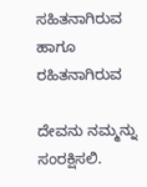ಸಹಿತನಾಗಿರುವ ಹಾಗೂ ರಹಿತನಾಗಿರುವ

ದೇವನು ನಮ್ಮನ್ನು ಸಂರಕ್ಷಿಸಲಿ.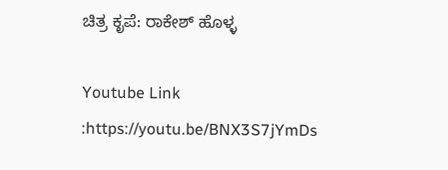ಚಿತ್ರ ಕೃಪೆ: ರಾಕೇಶ್ ಹೊಳ್ಳ

Youtube Link :https://youtu.be/BNX3S7jYmDs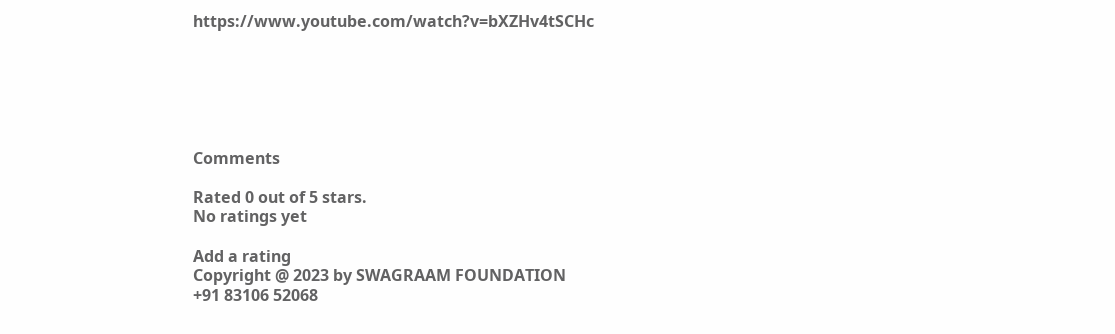https://www.youtube.com/watch?v=bXZHv4tSCHc






Comments

Rated 0 out of 5 stars.
No ratings yet

Add a rating
Copyright @ 2023 by SWAGRAAM FOUNDATION
+91 83106 52068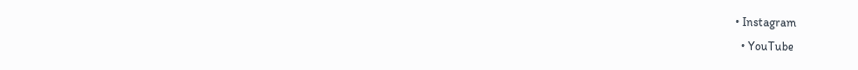• Instagram
  • YouTube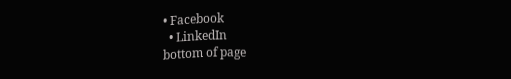• Facebook
  • LinkedIn
bottom of page